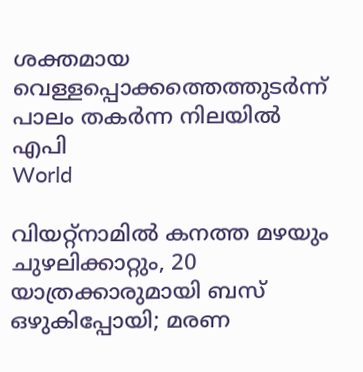ശക്തമായ വെള്ളപ്പൊക്കത്തെത്തുടര്‍ന്ന് പാലം തകര്‍ന്ന നിലയില്‍  എപി
World

വിയറ്റ്‌നാമില്‍ കനത്ത മഴയും ചുഴലിക്കാറ്റും, 20 യാത്രക്കാരുമായി ബസ് ഒഴുകിപ്പോയി; മരണ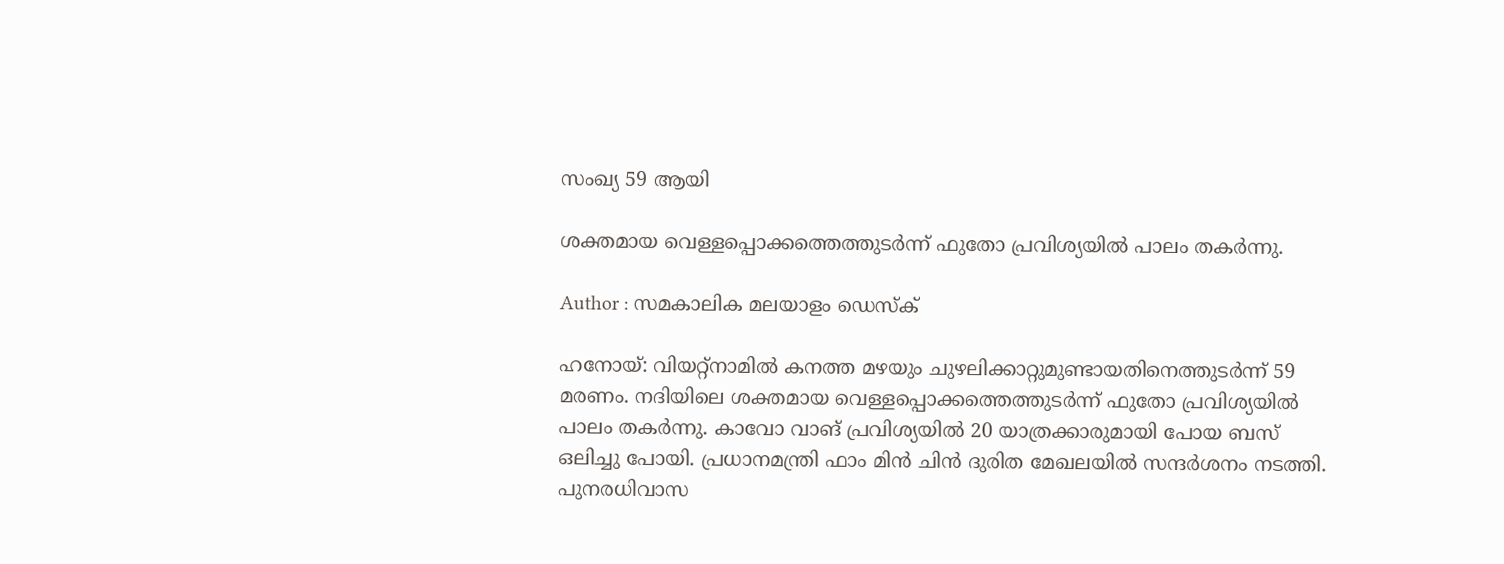സംഖ്യ 59 ആയി

ശക്തമായ വെള്ളപ്പൊക്കത്തെത്തുടര്‍ന്ന് ഫുതോ പ്രവിശ്യയില്‍ പാലം തകര്‍ന്നു.

Author : സമകാലിക മലയാളം ഡെസ്ക്

ഹനോയ്: വിയറ്റ്‌നാമില്‍ കനത്ത മഴയും ചുഴലിക്കാറ്റുമുണ്ടായതിനെത്തുടര്‍ന്ന് 59 മരണം. നദിയിലെ ശക്തമായ വെള്ളപ്പൊക്കത്തെത്തുടര്‍ന്ന് ഫുതോ പ്രവിശ്യയില്‍ പാലം തകര്‍ന്നു. കാവോ വാങ് പ്രവിശ്യയില്‍ 20 യാത്രക്കാരുമായി പോയ ബസ് ഒലിച്ചു പോയി. പ്രധാനമന്ത്രി ഫാം മിന്‍ ചിന്‍ ദുരിത മേഖലയില്‍ സന്ദര്‍ശനം നടത്തി. പുനരധിവാസ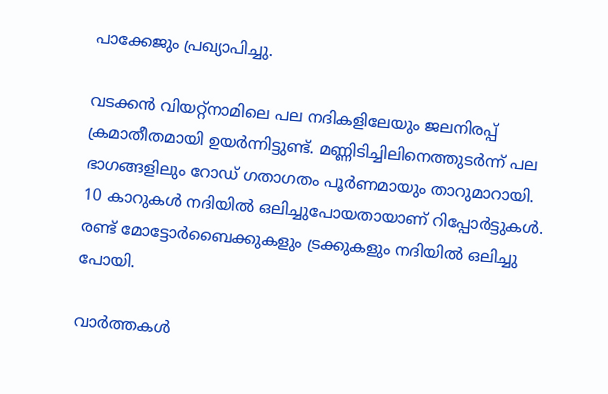പാക്കേജും പ്രഖ്യാപിച്ചു.

വടക്കന്‍ വിയറ്റ്‌നാമിലെ പല നദികളിലേയും ജലനിരപ്പ് ക്രമാതീതമായി ഉയര്‍ന്നിട്ടുണ്ട്. മണ്ണിടിച്ചിലിനെത്തുടര്‍ന്ന് പല ഭാഗങ്ങളിലും റോഡ് ഗതാഗതം പൂര്‍ണമായും താറുമാറായി. 10 കാറുകള്‍ നദിയില്‍ ഒലിച്ചുപോയതായാണ് റിപ്പോര്‍ട്ടുകള്‍. രണ്ട് മോട്ടോര്‍ബൈക്കുകളും ട്രക്കുകളും നദിയില്‍ ഒലിച്ചു പോയി.

വാര്‍ത്തകള്‍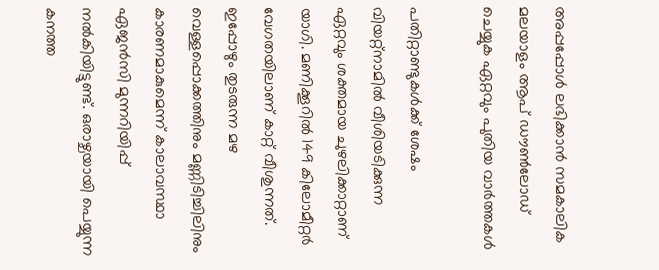അപ്പപ്പോള്‍ ലഭിക്കാന്‍ സമകാലിക മലയാളം ആപ് ഡൗണ്‍ലോഡ് ചെയ്യുക ഏറ്റവും പുതിയ വാര്‍ത്തകള്‍

പതിറ്റാണ്ടുകള്‍ക്ക് ശേഷം വിയറ്റ്‌നാമില്‍ വീശിയടിക്കുന്ന ഏറ്റവും ശക്തമായ ചുഴലിക്കാറ്റാണ് യാഗി. മണിക്കൂറില്‍ 149 കിലോമീറ്റര്‍ വേഗതയിലാണ് കാറ്റ് വീശുന്നത്. ഇപ്പോഴും തുടരുന്ന മഴ വെള്ളപ്പൊക്കത്തിനും മണ്ണിടിച്ചിലിനും കാരണമാകുമെന്ന് കാലാവസ്ഥാ ഏജന്‍സി മുന്നറിയിപ്പ് നല്‍കിയിട്ടുണ്ട്. ഒരാഴ്ചയായി പെയ്യുന്ന കനത്ത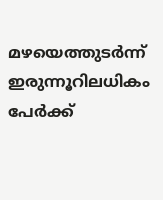മഴയെത്തുടര്‍ന്ന് ഇരുന്നൂറിലധികം പേര്‍ക്ക്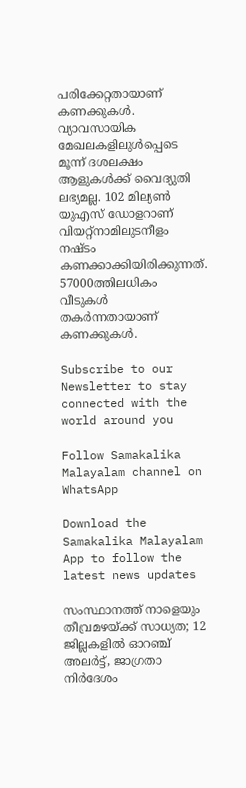പരിക്കേറ്റതായാണ് കണക്കുകള്‍. വ്യാവസായിക മേഖലകളിലുള്‍പ്പെടെ മൂന്ന് ദശലക്ഷം ആളുകള്‍ക്ക് വൈദ്യുതി ലഭ്യമല്ല. 102 മില്യണ്‍ യുഎസ് ഡോളറാണ് വിയറ്റ്‌നാമിലുടനീളം നഷ്ടം കണക്കാക്കിയിരിക്കുന്നത്. 57000ത്തിലധികം വീടുകള്‍ തകര്‍ന്നതായാണ് കണക്കുകള്‍.

Subscribe to our Newsletter to stay connected with the world around you

Follow Samakalika Malayalam channel on WhatsApp

Download the Samakalika Malayalam App to follow the latest news updates

സംസ്ഥാനത്ത് നാളെയും തീവ്രമഴയ്ക്ക് സാധ്യത; 12 ജില്ലകളില്‍ ഓറഞ്ച് അലര്‍ട്ട്, ജാഗ്രതാ നിര്‍ദേശം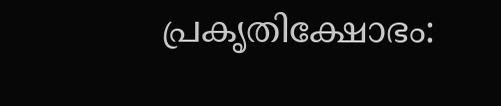പ്രകൃതിക്ഷോഭം: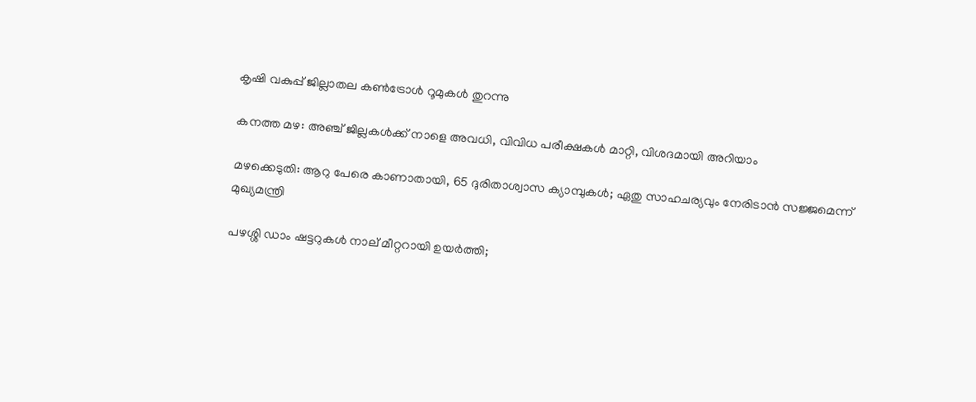കൃഷി വകുപ്പ് ജില്ലാതല കൺട്രോൾ റൂമുകൾ തുറന്നു

കനത്ത മഴ: അഞ്ച് ജില്ലകൾക്ക് നാളെ അവധി, വിവിധ പരീക്ഷകൾ മാറ്റി, വിശദമായി അറിയാം

മഴക്കെടുതി: ആറു പേരെ കാണാതായി, 65 ദുരിതാശ്വാസ ക്യാമ്പുകള്‍; ഏതു സാഹചര്യവും നേരിടാൻ സജ്ജമെന്ന് മുഖ്യമന്ത്രി

പഴശ്ശി ഡാം ഷട്ടറുകള്‍ നാല് മീറ്ററായി ഉയര്‍ത്തി;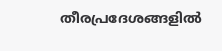തീരപ്രദേശങ്ങളില്‍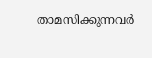താമസിക്കുന്നവര്‍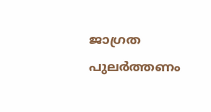ജാഗ്രത പുലർത്തണം